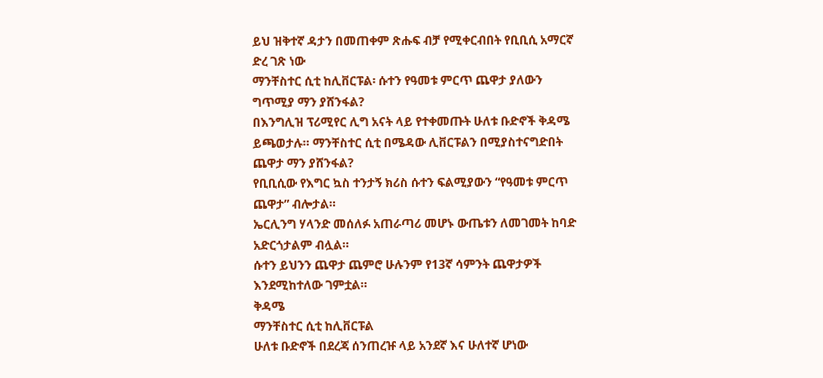ይህ ዝቅተኛ ዳታን በመጠቀም ጽሑፍ ብቻ የሚቀርብበት የቢቢሲ አማርኛ ድረ ገጽ ነው
ማንቸስተር ሲቲ ከሊቨርፑል፡ ሱተን የዓመቱ ምርጥ ጨዋታ ያለውን ግጥሚያ ማን ያሸንፋል?
በእንግሊዝ ፕሪሚየር ሊግ አናት ላይ የተቀመጡት ሁለቱ ቡድኖች ቅዳሜ ይጫወታሉ። ማንቸስተር ሲቲ በሜዳው ሊቨርፑልን በሚያስተናግድበት ጨዋታ ማን ያሸንፋል?
የቢቢሲው የእግር ኳስ ተንታኝ ክሪስ ሱተን ፍልሚያውን “የዓመቱ ምርጥ ጨዋታ” ብሎታል።
ኤርሊንግ ሃላንድ መሰለፉ አጠራጣሪ መሆኑ ውጤቱን ለመገመት ከባድ አድርጎታልም ብሏል።
ሱተን ይህንን ጨዋታ ጨምሮ ሁሉንም የ13ኛ ሳምንት ጨዋታዎች እንደሚከተለው ገምቷል።
ቅዳሜ
ማንቸስተር ሲቲ ከሊቨርፑል
ሁለቱ ቡድኖች በደረጃ ሰንጠረዡ ላይ አንደኛ እና ሁለተኛ ሆነው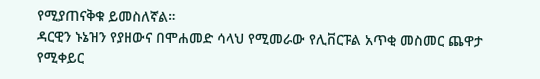የሚያጠናቅቁ ይመስለኛል።
ዳርዊን ኑኔዝን የያዘውና በሞሐመድ ሳላህ የሚመራው የሊቨርፑል አጥቂ መስመር ጨዋታ የሚቀይር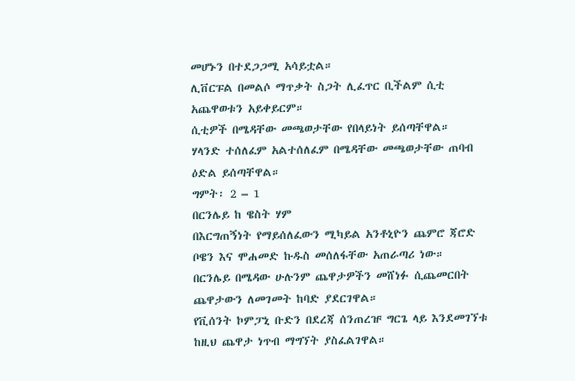መሆኑን በተደጋጋሚ አሳይቷል።
ሊቨርፑል በመልሶ ማጥቃት ስጋት ሊፈጥር ቢችልም ሲቲ አጨዋወቱን አይቀይርም።
ሲቲዎች በሜዳቸው መጫወታቸው የበላይነት ይሰጣቸዋል።
ሃላንድ ተሰለፈም አልተሰለፈም በሜዳቸው መጫወታቸው ጠባብ ዕድል ይሰጣቸዋል።
ግምት፡ 2 – 1
በርንሌይ ከ ዌስት ሃም
በእርግጠኝነት የማይሰለፈውን ሚካይል አንቶኒዮን ጨምሮ ጃሮድ ቦዌን እና ሞሐመድ ኩዱስ መሰለፋቸው አጠራጣሪ ነው።
በርንሌይ በሜዳው ሁሉንም ጨዋታዎችን መሸነፉ ሲጨመርበት ጨዋታውን ለመገመት ከባድ ያደርገዋል።
የቪሰንት ኮምፓኒ ቡድን በደረጃ ሰንጠረዡ ግርጌ ላይ እንደመገኘቱ ከዚህ ጨዋታ ነጥብ ማግኘት ያስፈልገዋል።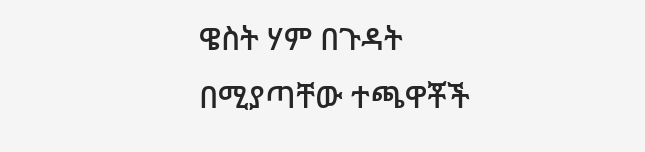ዌስት ሃም በጉዳት በሚያጣቸው ተጫዋቾች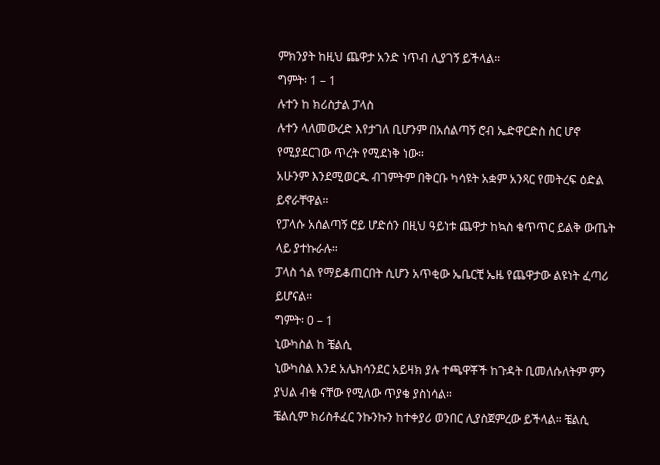ምክንያት ከዚህ ጨዋታ አንድ ነጥብ ሊያገኝ ይችላል።
ግምት፡ 1 – 1
ሉተን ከ ክሪስታል ፓላስ
ሉተን ላለመውረድ እየታገለ ቢሆንም በአሰልጣኝ ሮብ ኤድዋርድስ ስር ሆኖ የሚያደርገው ጥረት የሚደነቅ ነው።
አሁንም እንደሚወርዱ ብገምትም በቅርቡ ካሳዩት አቋም አንጻር የመትረፍ ዕድል ይኖራቸዋል።
የፓላሱ አሰልጣኝ ሮይ ሆድሰን በዚህ ዓይነቱ ጨዋታ ከኳስ ቁጥጥር ይልቅ ውጤት ላይ ያተኩራሉ።
ፓላስ ጎል የማይቆጠርበት ሲሆን አጥቂው ኤቤርቺ ኤዜ የጨዋታው ልዩነት ፈጣሪ ይሆናል።
ግምት፡ 0 – 1
ኒውካስል ከ ቼልሲ
ኒውካስል እንደ አሌክሳንደር አይዛክ ያሉ ተጫዋቾች ከጉዳት ቢመለሱለትም ምን ያህል ብቁ ናቸው የሚለው ጥያቄ ያስነሳል።
ቼልሲም ክሪስቶፈር ንኩንኩን ከተቀያሪ ወንበር ሊያስጀምረው ይችላል። ቼልሲ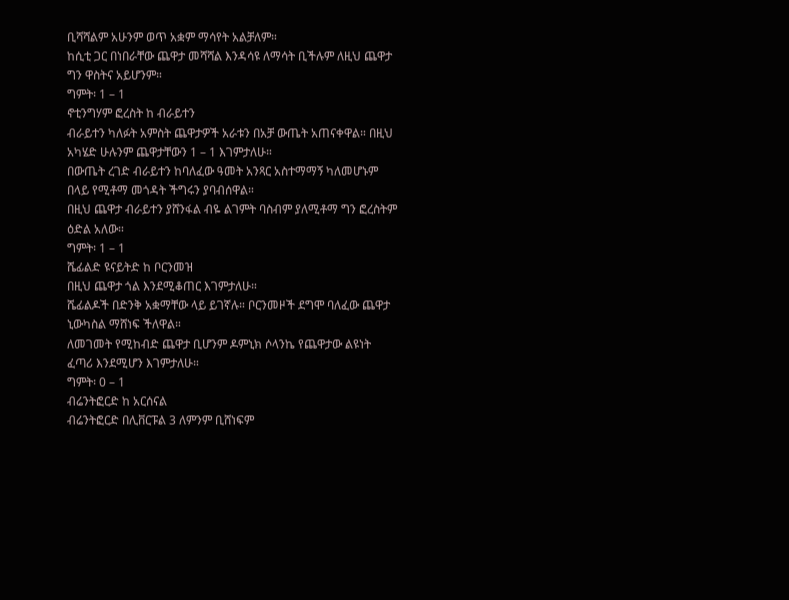ቢሻሻልም አሁንም ወጥ አቋም ማሳየት አልቻለም።
ከሲቲ ጋር በነበራቸው ጨዋታ መሻሻል እንዳሳዩ ለማሳት ቢችሉም ለዚህ ጨዋታ ግን ዋስትና አይሆንም።
ግምት፡ 1 – 1
ኖቲንግሃም ፎረስት ከ ብራይተን
ብራይተን ካለፉት አምስት ጨዋታዎች አራቱን በአቻ ውጤት አጠናቀዋል። በዚህ አካሄድ ሁሉንም ጨዋታቸውን 1 – 1 እገምታለሁ።
በውጤት ረገድ ብራይተን ከባለፈው ዓመት አንጻር አስተማማኝ ካለመሆኑም በላይ የሚቶማ መጎዳት ችግሩን ያባብሰዋል።
በዚህ ጨዋታ ብራይተን ያሸንፋል ብዬ ልገምት ባስብም ያለሚቶማ ግን ፎረስትም ዕድል አለው።
ግምት፡ 1 – 1
ሼፊልድ ዩናይትድ ከ ቦርንመዝ
በዚህ ጨዋታ ጎል እንደሚቆጠር እገምታለሁ።
ሼፊልዶች በድንቅ አቋማቸው ላይ ይገኛሉ። ቦርንመዞች ደግሞ ባለፈው ጨዋታ ኒውካስል ማሸነፍ ችለዋል።
ለመገመት የሚከብድ ጨዋታ ቢሆንም ዶምኒክ ሶላንኬ የጨዋታው ልዩነት ፈጣሪ እንደሚሆን እገምታለሁ።
ግምት፡ 0 – 1
ብሬንትፎርድ ከ አርሰናል
ብሬንትፎርድ በሊቨርፑል 3 ለምንም ቢሸነፍም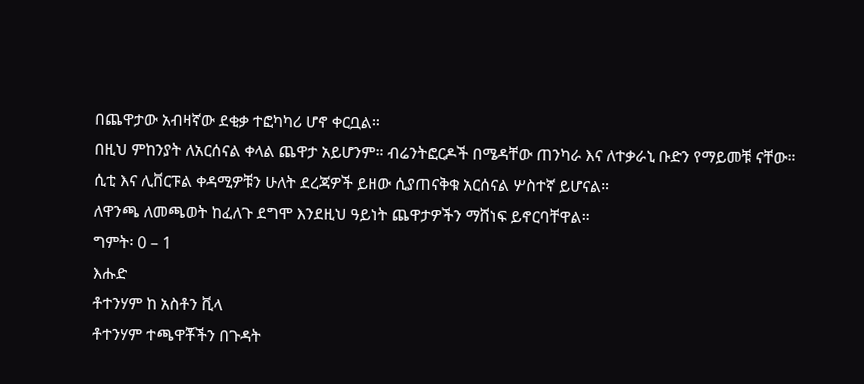በጨዋታው አብዛኛው ደቂቃ ተፎካካሪ ሆኖ ቀርቧል።
በዚህ ምከንያት ለአርሰናል ቀላል ጨዋታ አይሆንም። ብሬንትፎርዶች በሜዳቸው ጠንካራ እና ለተቃራኒ ቡድን የማይመቹ ናቸው።
ሲቲ እና ሊቨርፑል ቀዳሚዎቹን ሁለት ደረጃዎች ይዘው ሲያጠናቅቁ አርሰናል ሦስተኛ ይሆናል።
ለዋንጫ ለመጫወት ከፈለጉ ደግሞ እንደዚህ ዓይነት ጨዋታዎችን ማሸነፍ ይኖርባቸዋል።
ግምት፡ 0 – 1
እሑድ
ቶተንሃም ከ አስቶን ቪላ
ቶተንሃም ተጫዋቾችን በጉዳት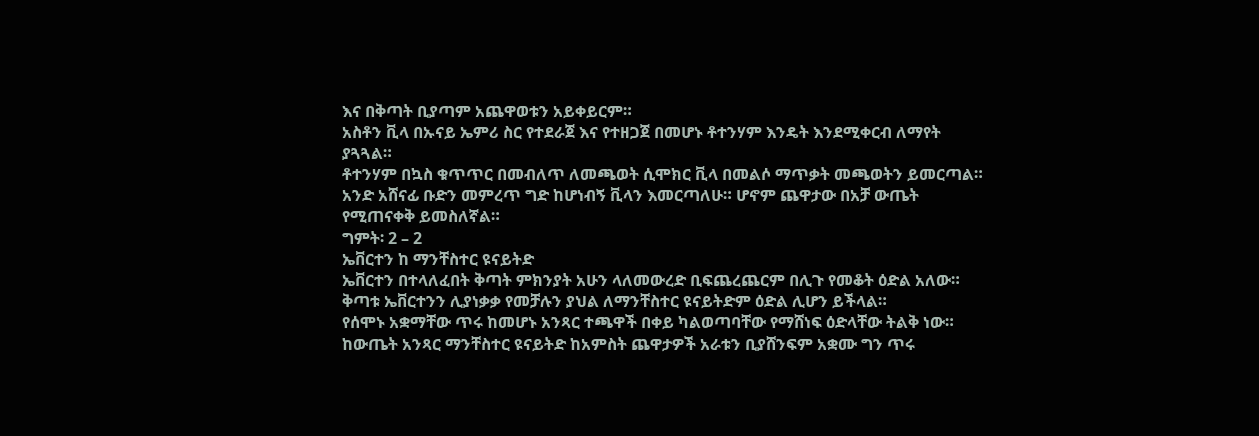እና በቅጣት ቢያጣም አጨዋወቱን አይቀይርም።
አስቶን ቪላ በኡናይ ኤምሪ ስር የተደራጀ እና የተዘጋጀ በመሆኑ ቶተንሃም እንዴት እንደሚቀርብ ለማየት ያጓጓል።
ቶተንሃም በኳስ ቁጥጥር በመብለጥ ለመጫወት ሲሞክር ቪላ በመልሶ ማጥቃት መጫወትን ይመርጣል።
አንድ አሸናፊ ቡድን መምረጥ ግድ ከሆነብኝ ቪላን እመርጣለሁ። ሆኖም ጨዋታው በአቻ ውጤት የሚጠናቀቅ ይመስለኛል።
ግምት፡ 2 – 2
ኤቨርተን ከ ማንቸስተር ዩናይትድ
ኤቨርተን በተላለፈበት ቅጣት ምክንያት አሁን ላለመውረድ ቢፍጨረጨርም በሊጉ የመቆት ዕድል አለው።
ቅጣቱ ኤቨርተንን ሊያነቃቃ የመቻሉን ያህል ለማንቸስተር ዩናይትድም ዕድል ሊሆን ይችላል።
የሰሞኑ አቋማቸው ጥሩ ከመሆኑ አንጻር ተጫዋች በቀይ ካልወጣባቸው የማሸነፍ ዕድላቸው ትልቅ ነው።
ከውጤት አንጻር ማንቸስተር ዩናይትድ ከአምስት ጨዋታዎች አራቱን ቢያሸንፍም አቋሙ ግን ጥሩ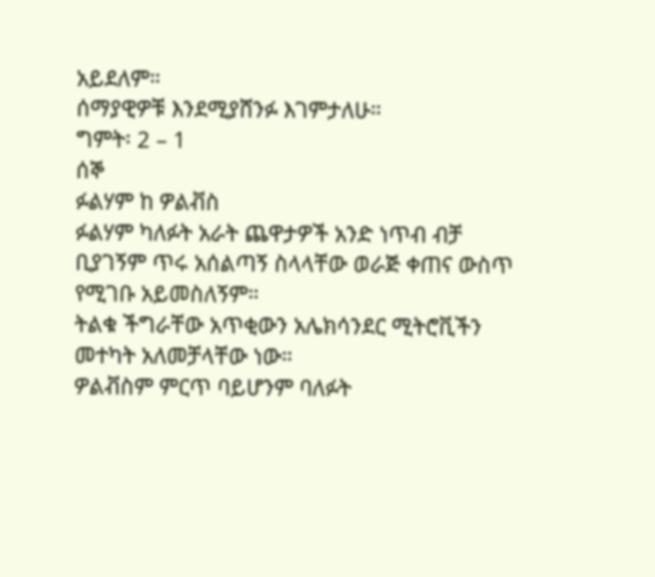አይደለም።
ሰማያዊዎቹ እንደሚያሸንፉ እገምታለሁ።
ግምት፡ 2 – 1
ሰኞ
ፉልሃም ከ ዎልቭስ
ፉልሃም ካለፉት አራት ጨዋታዎች አንድ ነጥብ ብቻ ቢያገኝም ጥሩ አሰልጣኝ ስላላቸው ወራጅ ቀጠና ውስጥ የሚገቡ አይመስለኝም።
ትልቁ ችግራቸው አጥቂውን አሌክሳንደር ሚትሮቪችን መተካት አለመቻላቸው ነው።
ዎልቭስም ምርጥ ባይሆንም ባለፉት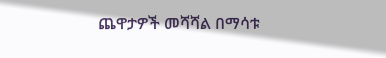ጨዋታዎች መሻሻል በማሳቱ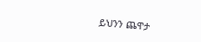ይህንን ጨዋታ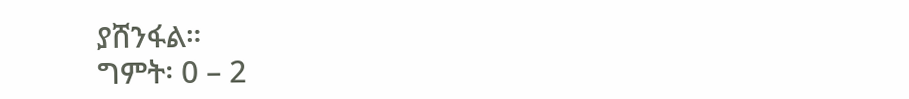ያሸንፋል።
ግምት፡ 0 – 2